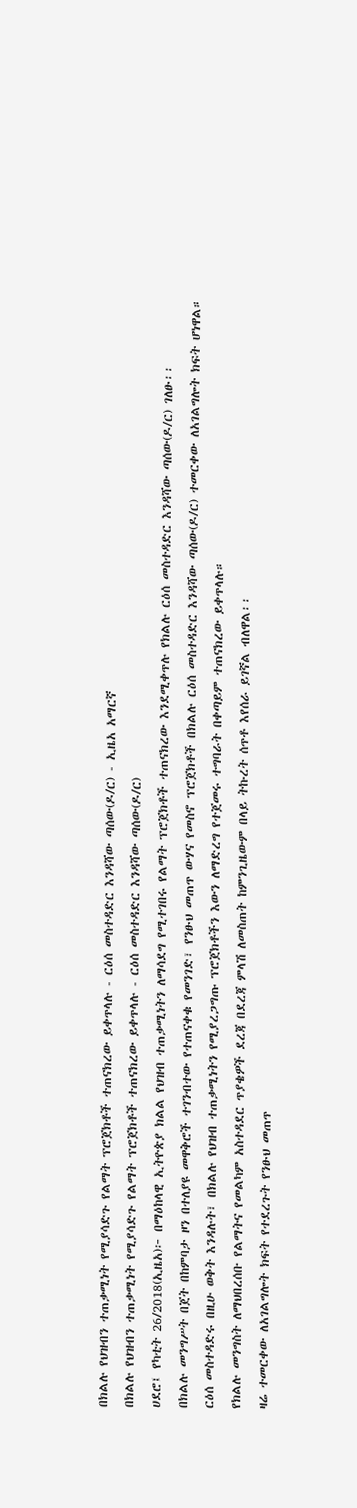በክልሉ የህዝብን ተጠቃሚነት የሚያሳድጉ የልማት ፕሮጀክቶች ተጠናክረው ይቀጥላሉ - ርዕሰ መስተዳድር እንዳሻው ጣሰው(ዶ/ር) - ኢዜአ አማርኛ
በክልሉ የህዝብን ተጠቃሚነት የሚያሳድጉ የልማት ፕሮጀክቶች ተጠናክረው ይቀጥላሉ - ርዕሰ መስተዳድር እንዳሻው ጣሰው(ዶ/ር)
ሀደሮ፤ የካቲት 26/2018(ኢዜአ)፦ በማዕከላዊ ኢትዮጵያ ክልል የህዝብ ተጠቃሚነትን ለማሳደግ የሚተገበሩ የልማት ፕሮጀክቶች ተጠናክረው እንደሚቀጥሉ የክልሉ ርዕሰ መስተዳድር እንዳሻው ጣሰው(ዶ/ር) ገለፁ፡፡
በክልሉ መንግሥት በጀት በከምባታ ዞን በተለያዩ መዋቅሮች ተገንብተው የተጠናቀቁ የመንገድ፣ የንፁህ መጠጥ ውሃና የመስኖ ፕሮጀክቶች በክልሉ ርዕሰ መስተዳድር እንዳሻው ጣሰው(ዶ/ር) ተመርቀው ለአገልግሎት ክፍት ሆነዋል።
ርዕሰ መስተዳድሩ በዚሁ ወቅት እንዳሉት፣ በክልሉ የህዝብ ተጠቃሚነትን የሚያረጋግጡ ፕሮጀክቶችን እውን ለማድረግ የተጀመሩ ተግባራት በቀጣይም ተጠናክረው ይቀጥላሉ።
የክልሉ መንግስት ለማህበረሰቡ የልማትና የመልካም አስተዳደር ጥያቄዎች ደረጃ በደረጃ ምላሽ ለመስጠት ከምንጊዜውም በላይ ትኩረት ሰጥቶ እየሰራ ይገኛል ብለዋል፡፡
ዛሬ ተመርቀው ለአገልግሎት ክፍት የተደረጉት የንፁህ መጠጥ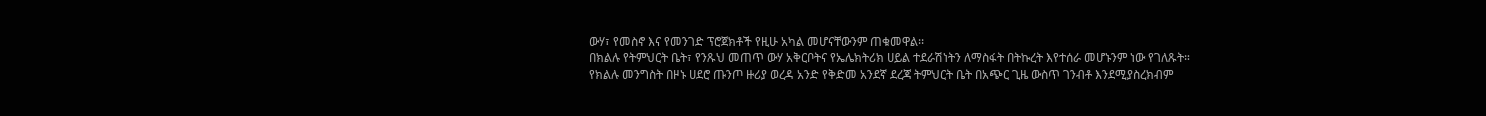ውሃ፣ የመስኖ እና የመንገድ ፕሮጀክቶች የዚሁ አካል መሆናቸውንም ጠቁመዋል፡፡
በክልሉ የትምህርት ቤት፣ የንጹህ መጠጥ ውሃ አቅርቦትና የኤሌክትሪክ ሀይል ተደራሽነትን ለማስፋት በትኩረት እየተሰራ መሆኑንም ነው የገለጹት።
የክልሉ መንግስት በዞኑ ሀደሮ ጡንጦ ዙሪያ ወረዳ አንድ የቅድመ አንደኛ ደረጃ ትምህርት ቤት በአጭር ጊዜ ውስጥ ገንብቶ እንደሚያስረክብም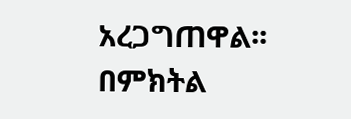አረጋግጠዋል፡፡
በምክትል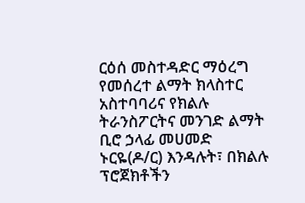ርዕሰ መስተዳድር ማዕረግ የመሰረተ ልማት ክላስተር አስተባባሪና የክልሉ ትራንስፖርትና መንገድ ልማት ቢሮ ኃላፊ መሀመድ ኑርዬ(ዶ/ር) እንዳሉት፣ በክልሉ ፕሮጀክቶችን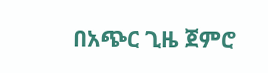በአጭር ጊዜ ጀምሮ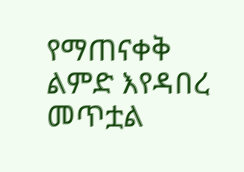የማጠናቀቅ ልምድ እየዳበረ መጥቷል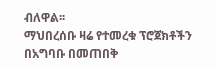ብለዋል፡፡
ማህበረሰቡ ዛሬ የተመረቁ ፕሮጀክቶችን በአግባቡ በመጠበቅ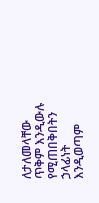ለታለመላቸው ጥቅም እንዲውሉ የሚጠበቅበትን ኃላፊነት እንዲወጣም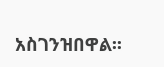አስገንዝበዋል፡፡